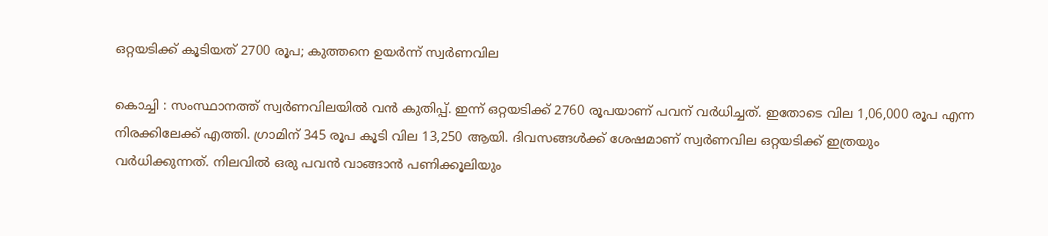ഒറ്റയടിക്ക് കൂടിയത് 2700 രൂപ; കുത്തനെ ഉയർന്ന് സ്വർണവില

കൊച്ചി : സംസ്ഥാനത്ത് സ്വർണവിലയിൽ വൻ കുതിപ്പ്. ഇന്ന് ഒറ്റയടിക്ക് 2760 രൂപയാണ് പവന് വർധിച്ചത്. ഇതോടെ വില 1,06,000 രൂപ എന്ന നിരക്കിലേക്ക് എത്തി. ഗ്രാമിന് 345 രൂപ കൂടി വില 13,250 ആയി. ദിവസങ്ങൾക്ക് ശേഷമാണ് സ്വർണവില ഒറ്റയടിക്ക് ഇത്രയും വർധിക്കുന്നത്. നിലവിൽ ഒരു പവൻ വാങ്ങാൻ പണിക്കൂലിയും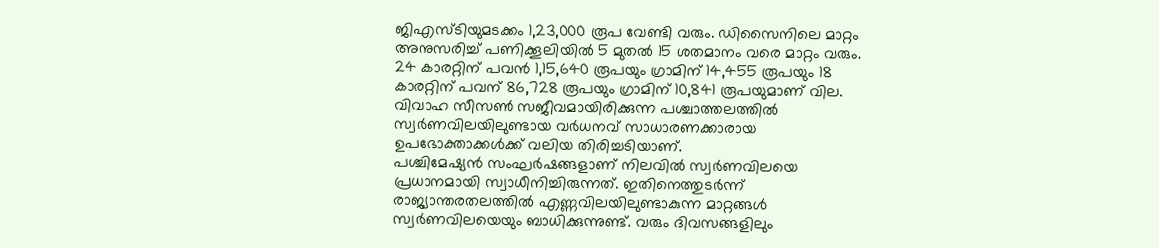ജിഎസ്ടിയുമടക്കം 1,23,000 രൂപ വേണ്ടി വരും. ഡിസൈനിലെ മാറ്റം അനുസരിച്ച് പണിക്കൂലിയിൽ 5 മുതൽ 15 ശതമാനം വരെ മാറ്റം വരും.
24 കാരറ്റിന് പവൻ 1,15,640 രൂപയും ഗ്രാമിന് 14,455 രൂപയും 18 കാരറ്റിന് പവന് 86,728 രൂപയും ഗ്രാമിന് 10,841 രൂപയുമാണ് വില. വിവാഹ സീസൺ സജീവമായിരിക്കുന്ന പശ്ചാത്തലത്തിൽ സ്വർണവിലയിലുണ്ടായ വർധനവ് സാധാരണക്കാരായ ഉപഭോക്താക്കൾക്ക് വലിയ തിരിച്ചടിയാണ്.
പശ്ചിമേഷ്യൻ സംഘർഷങ്ങളാണ് നിലവിൽ സ്വർണവിലയെ പ്രധാനമായി സ്വാധീനിച്ചിരുന്നത്. ഇതിനെത്തുടർന്ന് രാജ്യാന്തരതലത്തിൽ എണ്ണവിലയിലുണ്ടാകുന്ന മാറ്റങ്ങൾ സ്വർണവിലയെയും ബാധിക്കുന്നുണ്ട്. വരും ദിവസങ്ങളിലും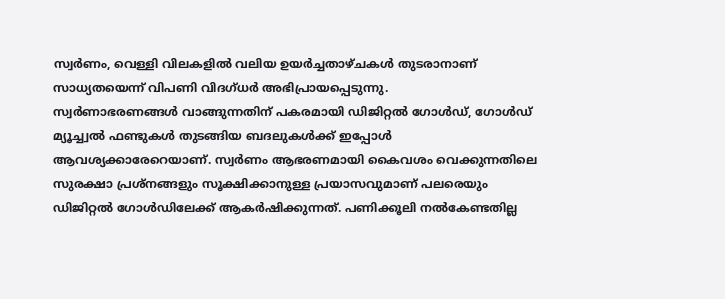സ്വർണം, വെള്ളി വിലകളിൽ വലിയ ഉയർച്ചതാഴ്ചകൾ തുടരാനാണ് സാധ്യതയെന്ന് വിപണി വിദഗ്ധർ അഭിപ്രായപ്പെടുന്നു.
സ്വർണാഭരണങ്ങൾ വാങ്ങുന്നതിന് പകരമായി ഡിജിറ്റൽ ഗോൾഡ്, ഗോൾഡ് മ്യൂച്ച്വൽ ഫണ്ടുകൾ തുടങ്ങിയ ബദലുകൾക്ക് ഇപ്പോൾ ആവശ്യക്കാരേറെയാണ്. സ്വർണം ആഭരണമായി കൈവശം വെക്കുന്നതിലെ സുരക്ഷാ പ്രശ്നങ്ങളും സൂക്ഷിക്കാനുള്ള പ്രയാസവുമാണ് പലരെയും ഡിജിറ്റൽ ഗോൾഡിലേക്ക് ആകർഷിക്കുന്നത്. പണിക്കൂലി നൽകേണ്ടതില്ല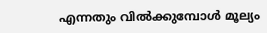എന്നതും വിൽക്കുമ്പോൾ മൂല്യം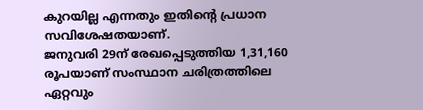കുറയില്ല എന്നതും ഇതിന്റെ പ്രധാന സവിശേഷതയാണ്.
ജനുവരി 29ന് രേഖപ്പെടുത്തിയ 1,31,160 രൂപയാണ് സംസ്ഥാന ചരിത്രത്തിലെ ഏറ്റവും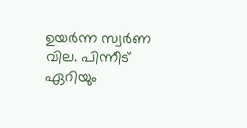ഉയർന്ന സ്വർണ വില. പിന്നീട് ഏറിയും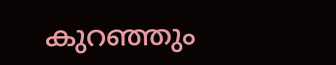കുറഞ്ഞും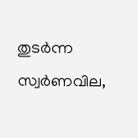തുടർന്ന സ്വർണവില,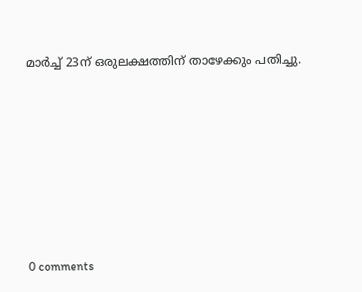മാർച്ച് 23ന് ഒരുലക്ഷത്തിന് താഴേക്കും പതിച്ചു.










0 comments